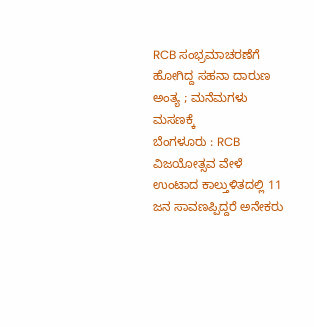RCB ಸಂಭ್ರಮಾಚರಣೆಗೆ ಹೋಗಿದ್ದ ಸಹನಾ ದಾರುಣ ಅಂತ್ಯ ; ಮನೆಮಗಳು ಮಸಣಕ್ಕೆ
ಬೆಂಗಳೂರು : RCB ವಿಜಯೋತ್ಸವ ವೇಳೆ ಉಂಟಾದ ಕಾಲ್ತುಳಿತದಲ್ಲಿ 11 ಜನ ಸಾವಣಪ್ಪಿದ್ದರೆ ಅನೇಕರು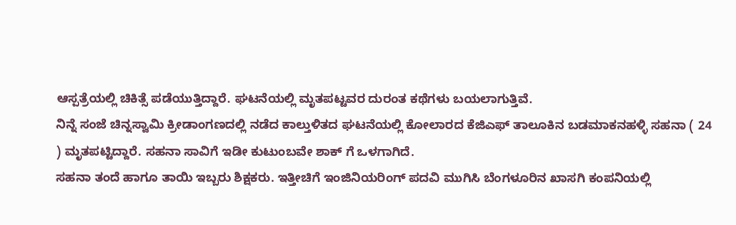ಆಸ್ಪತ್ರೆಯಲ್ಲಿ ಚಿಕಿತ್ಸೆ ಪಡೆಯುತ್ತಿದ್ದಾರೆ. ಘಟನೆಯಲ್ಲಿ ಮೃತಪಟ್ಟವರ ದುರಂತ ಕಥೆಗಳು ಬಯಲಾಗುತ್ತಿವೆ.
ನಿನ್ನೆ ಸಂಜೆ ಚಿನ್ನಸ್ವಾಮಿ ಕ್ರೀಡಾಂಗಣದಲ್ಲಿ ನಡೆದ ಕಾಲ್ತುಳಿತದ ಘಟನೆಯಲ್ಲಿ ಕೋಲಾರದ ಕೆಜಿಎಫ್ ತಾಲೂಕಿನ ಬಡಮಾಕನಹಳ್ಳಿ ಸಹನಾ ( 24 ) ಮೃತಪಟ್ಟಿದ್ದಾರೆ. ಸಹನಾ ಸಾವಿಗೆ ಇಡೀ ಕುಟುಂಬವೇ ಶಾಕ್ ಗೆ ಒಳಗಾಗಿದೆ.
ಸಹನಾ ತಂದೆ ಹಾಗೂ ತಾಯಿ ಇಬ್ಬರು ಶಿಕ್ಷಕರು. ಇತ್ತೀಚಿಗೆ ಇಂಜಿನಿಯರಿಂಗ್ ಪದವಿ ಮುಗಿಸಿ ಬೆಂಗಳೂರಿನ ಖಾಸಗಿ ಕಂಪನಿಯಲ್ಲಿ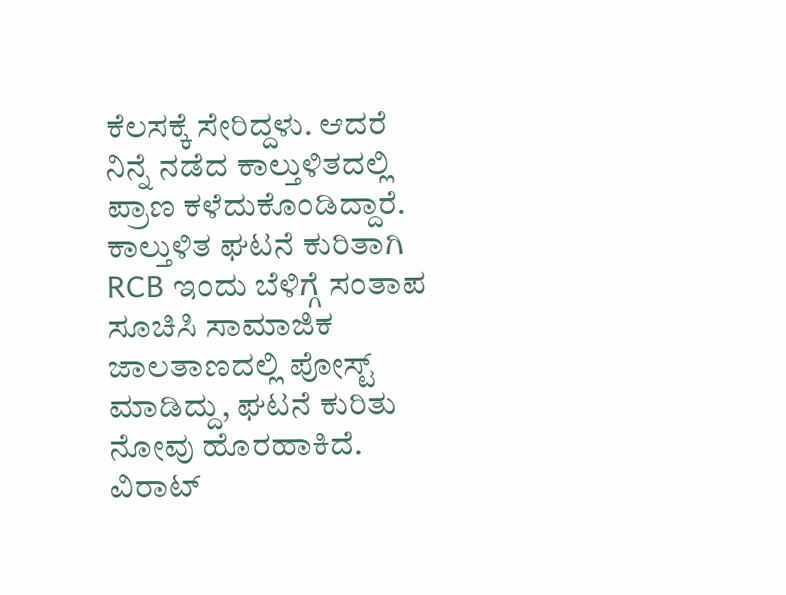ಕೆಲಸಕ್ಕೆ ಸೇರಿದ್ದಳು. ಆದರೆ ನಿನ್ನೆ ನಡೆದ ಕಾಲ್ತುಳಿತದಲ್ಲಿ ಪ್ರಾಣ ಕಳೆದುಕೊಂಡಿದ್ದಾರೆ.
ಕಾಲ್ತುಳಿತ ಘಟನೆ ಕುರಿತಾಗಿ RCB ಇಂದು ಬೆಳಿಗ್ಗೆ ಸಂತಾಪ ಸೂಚಿಸಿ ಸಾಮಾಜಿಕ ಜಾಲತಾಣದಲ್ಲಿ ಪೋಸ್ಟ್ ಮಾಡಿದ್ದು, ಘಟನೆ ಕುರಿತು ನೋವು ಹೊರಹಾಕಿದೆ. ವಿರಾಟ್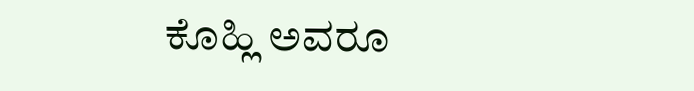ಕೊಹ್ಲಿ ಅವರೂ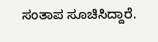ಸಂತಾಪ ಸೂಚಿಸಿದ್ದಾರೆ.